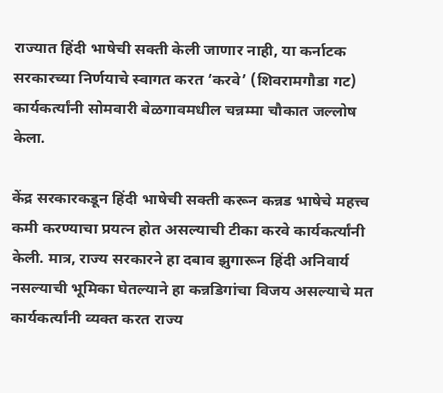राज्यात हिंदी भाषेची सक्ती केली जाणार नाही, या कर्नाटक सरकारच्या निर्णयाचे स्वागत करत ‘करवे’ (शिवरामगौडा गट) कार्यकर्त्यांनी सोमवारी बेळगावमधील चन्नम्मा चौकात जल्लोष केला.

केंद्र सरकारकडून हिंदी भाषेची सक्ती करून कन्नड भाषेचे महत्त्व कमी करण्याचा प्रयत्न होत असल्याची टीका करवे कार्यकर्त्यांनी केली. मात्र, राज्य सरकारने हा दबाव झुगारून हिंदी अनिवार्य नसल्याची भूमिका घेतल्याने हा कन्नडिगांचा विजय असल्याचे मत कार्यकर्त्यांनी व्यक्त करत राज्य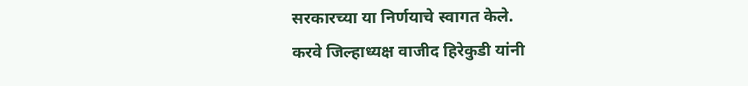सरकारच्या या निर्णयाचे स्वागत केले.
करवे जिल्हाध्यक्ष वाजीद हिरेकुडी यांनी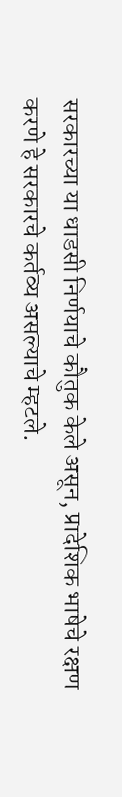सरकारच्या या धाडसी निर्णयाचे कौतुक केले असून, प्रादेशिक भाषेचे रक्षण करणे हे सरकारचे कर्तव्य असल्याचे म्हटले.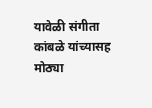यावेळी संगीता कांबळे यांच्यासह मोठ्या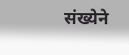संख्येने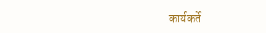कार्यकर्ते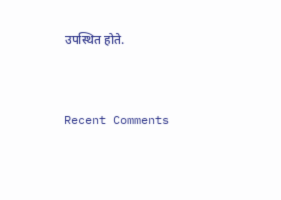उपस्थित होते.


Recent Comments